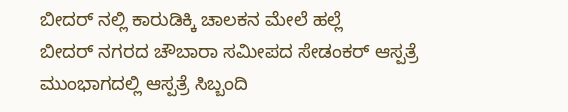ಬೀದರ್ ನಲ್ಲಿ ಕಾರುಡಿಕ್ಕಿ ಚಾಲಕನ ಮೇಲೆ ಹಲ್ಲೆ
ಬೀದರ್ ನಗರದ ಚೌಬಾರಾ ಸಮೀಪದ ಸೇಡಂಕರ್ ಆಸ್ಪತ್ರೆ ಮುಂಭಾಗದಲ್ಲಿ ಆಸ್ಪತ್ರೆ ಸಿಬ್ಬಂದಿ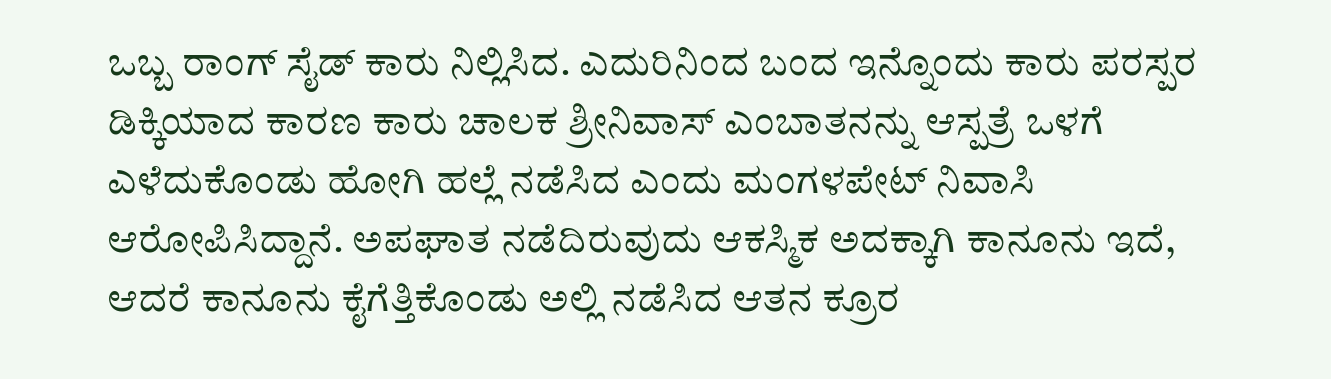ಒಬ್ಬ ರಾಂಗ್ ಸೈಡ್ ಕಾರು ನಿಲ್ಲಿಸಿದ. ಎದುರಿನಿಂದ ಬಂದ ಇನ್ನೊಂದು ಕಾರು ಪರಸ್ಪರ ಡಿಕ್ಕಿಯಾದ ಕಾರಣ ಕಾರು ಚಾಲಕ ಶ್ರೀನಿವಾಸ್ ಎಂಬಾತನನ್ನು ಆಸ್ಪತ್ರೆ ಒಳಗೆ ಎಳೆದುಕೊಂಡು ಹೋಗಿ ಹಲ್ಲೆ ನಡೆಸಿದ ಎಂದು ಮಂಗಳಪೇಟ್ ನಿವಾಸಿ ಆರೋಪಿಸಿದ್ದಾನೆ. ಅಪಘಾತ ನಡೆದಿರುವುದು ಆಕಸ್ಮಿಕ ಅದಕ್ಕಾಗಿ ಕಾನೂನು ಇದೆ, ಆದರೆ ಕಾನೂನು ಕೈಗೆತ್ತಿಕೊಂಡು ಅಲ್ಲಿ ನಡೆಸಿದ ಆತನ ಕ್ರೂರ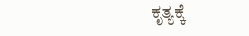ಕೃತ್ಯಕ್ಕೆ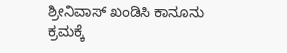ಶ್ರೀನಿವಾಸ್ ಖಂಡಿಸಿ ಕಾನೂನು ಕ್ರಮಕ್ಕೆ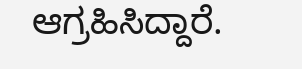ಆಗ್ರಹಿಸಿದ್ದಾರೆ.